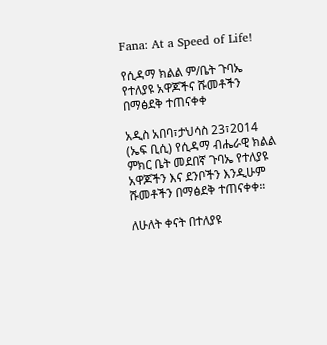Fana: At a Speed of Life!

የሲዳማ ክልል ም/ቤት ጉባኤ የተለያዩ አዋጆችና ሹመቶችን በማፅደቅ ተጠናቀቀ

አዲስ አበባ፣ታህሳስ 23፣2014 (ኤፍ ቢሲ) የሲዳማ ብሔራዊ ክልል ምክር ቤት መደበኛ ጉባኤ የተለያዩ አዋጆችን እና ደንቦችን እንዲሁም ሹመቶችን በማፅደቅ ተጠናቀቀ።

ለሁለት ቀናት በተለያዩ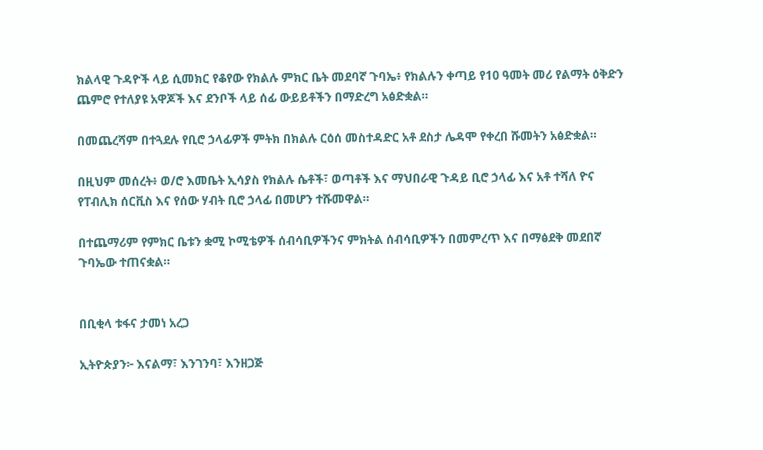ክልላዊ ጉዳዮች ላይ ሲመክር የቆየው የክልሉ ምክር ቤት መደባኛ ጉባኤ፥ የክልሉን ቀጣይ የ10 ዓመት መሪ የልማት ዕቅድን ጨምሮ የተለያዩ አዋጆች እና ደንቦች ላይ ሰፊ ውይይቶችን በማድረግ አፅድቋል።

በመጨረሻም በተጓደሉ የቢሮ ኃላፊዎች ምትክ በክልሉ ርዕሰ መስተዳድር አቶ ደስታ ሌዳሞ የቀረበ ሹመትን አፅድቋል።

በዚህም መሰረት፥ ወ/ሮ እመቤት ኢሳያስ የክልሉ ሴቶች፣ ወጣቶች እና ማህበራዊ ጉዳይ ቢሮ ኃላፊ እና አቶ ተሻለ ዮና የፐብሊክ ሰርቪስ እና የሰው ሃብት ቢሮ ኃላፊ በመሆን ተሹመዋል።

በተጨማሪም የምክር ቤቱን ቋሚ ኮሚቴዎች ሰብሳቢዎችንና ምክትል ሰብሳቢዎችን በመምረጥ እና በማፅደቅ መደበኛ ጉባኤው ተጠናቋል።


በቢቂላ ቱፋና ታመነ አረጋ

ኢትዮጵያን፦ እናልማ፣ እንገንባ፣ እንዘጋጅ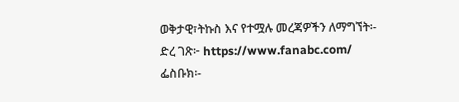ወቅታዊ፣ትኩስ እና የተሟሉ መረጃዎችን ለማግኘት፡-
ድረ ገጽ፦ https://www.fanabc.com/
ፌስቡክ፡-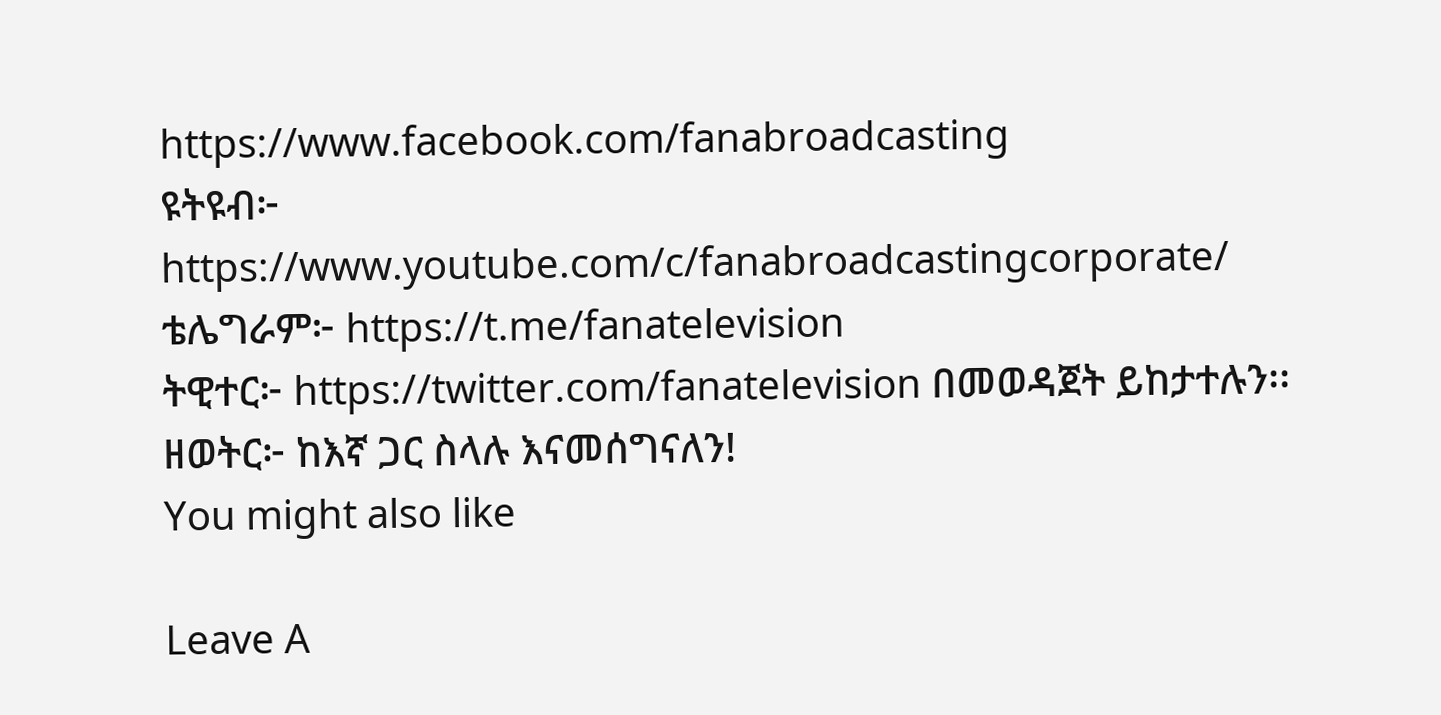https://www.facebook.com/fanabroadcasting
ዩትዩብ፦ https://www.youtube.com/c/fanabroadcastingcorporate/
ቴሌግራም፦ https://t.me/fanatelevision
ትዊተር፦ https://twitter.com/fanatelevision በመወዳጀት ይከታተሉን፡፡
ዘወትር፦ ከእኛ ጋር ስላሉ እናመሰግናለን!
You might also like

Leave A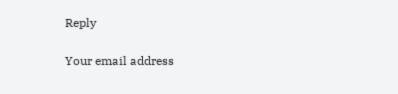Reply

Your email address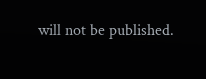will not be published.